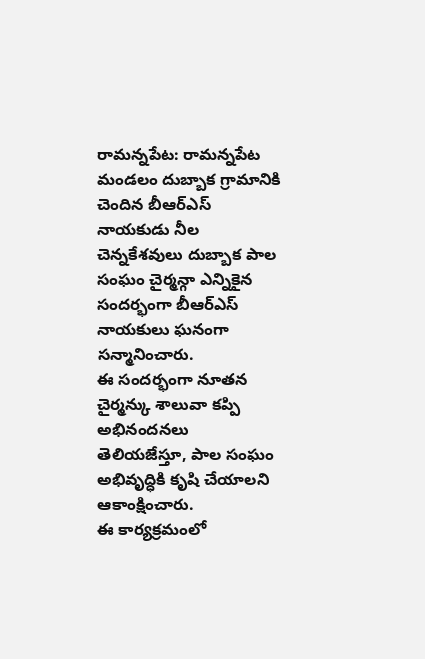రామన్నపేట: రామన్నపేట మండలం దుబ్బాక గ్రామానికి చెందిన బీఆర్ఎస్ నాయకుడు నీల చెన్నకేశవులు దుబ్బాక పాల సంఘం చైర్మన్గా ఎన్నికైన సందర్భంగా బీఆర్ఎస్ నాయకులు ఘనంగా సన్మానించారు.
ఈ సందర్భంగా నూతన చైర్మన్కు శాలువా కప్పి అభినందనలు తెలియజేస్తూ, పాల సంఘం అభివృద్ధికి కృషి చేయాలని ఆకాంక్షించారు.
ఈ కార్యక్రమంలో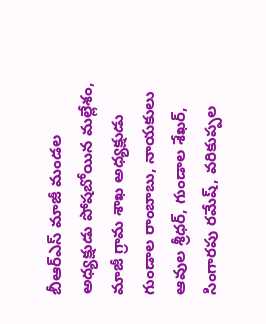బీఆర్ఎస్ మాజీ మండల అధ్యక్షుడు పోషబోయిన మల్లేశం, మాజీ గ్రామ శాఖ అధ్యక్షుడు గుండాల రాంబాబు, నాయకులు ఆవుల శ్రీధర్, గుండాల శేఖర్, సింగారపు రమేష్, వరికుప్పల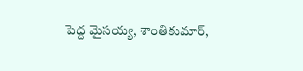పెద్ద మైసయ్య, శాంతికుమార్,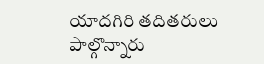యాదగిరి తదితరులు పాల్గొన్నారు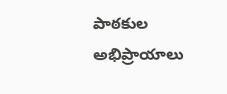పాఠకుల అభిప్రాయాలు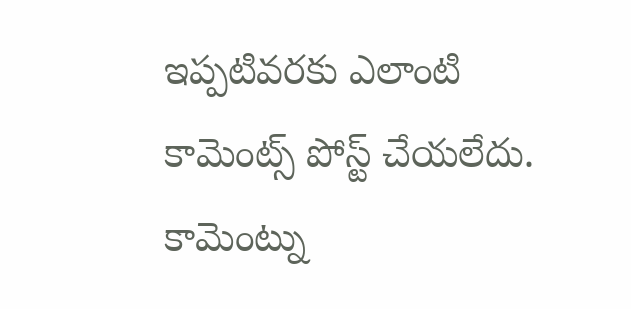ఇప్పటివరకు ఎలాంటి కామెంట్స్ పోస్ట్ చేయలేదు.
కామెంట్ను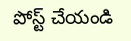పోస్ట్ చేయండి